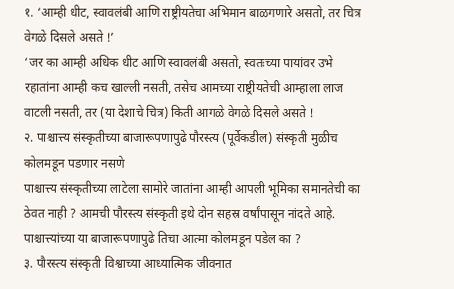१. ‘आम्ही धीट, स्वावलंबी आणि राष्ट्रीयतेचा अभिमान बाळगणारे असतो, तर चित्र वेगळे दिसले असते !’
‘जर का आम्ही अधिक धीट आणि स्वावलंबी असतो, स्वतःच्या पायांवर उभे रहातांना आम्ही कच खाल्ली नसती, तसेच आमच्या राष्ट्रीयतेची आम्हाला लाज वाटली नसती, तर (या देशाचे चित्र) किती आगळे वेगळे दिसले असते !
२. पाश्चात्त्य संस्कृतीच्या बाजारूपणापुढे पौरस्त्य (पूर्वेकडील) संस्कृती मुळीच कोलमडून पडणार नसणे
पाश्चात्त्य संस्कृतीच्या लाटेला सामोरे जातांना आम्ही आपली भूमिका समानतेची का ठेवत नाही ? आमची पौरस्त्य संस्कृती इथे दोन सहस्र वर्षांपासून नांदते आहे. पाश्चात्त्यांच्या या बाजारूपणापुढे तिचा आत्मा कोलमडून पडेल का ?
३. पौरस्त्य संस्कृती विश्वाच्या आध्यात्मिक जीवनात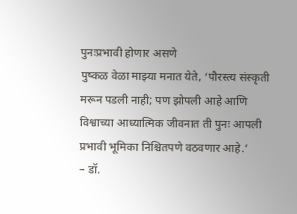पुनःप्रभावी होणार असणे
पुष्कळ वेळा माझ्या मनात येते, ‘पौरस्त्य संस्कृती मरून पडली नाही; पण झोपली आहे आणि विश्वाच्या आध्यात्मिक जीवनात ती पुनः आपली प्रभावी भूमिका निश्चितपणे वठवणार आहे.’
– डॉ.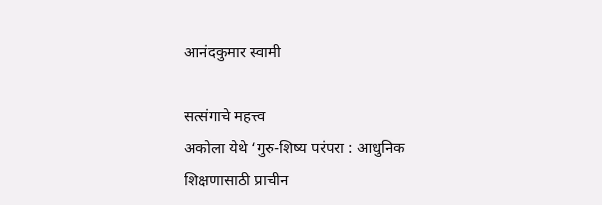आनंदकुमार स्वामी

सत्संगाचे महत्त्व
अकोला येथे ‘गुरु-शिष्य परंपरा : आधुनिक शिक्षणासाठी प्राचीन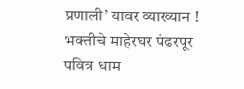प्रणाली’ यावर व्याख्यान !
भक्तीचे माहेरघर पंढरपूर
पवित्र धाम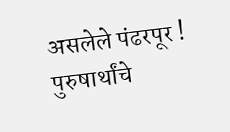असलेले पंढरपूर !
पुरुषार्थांचे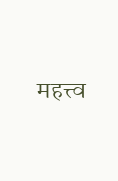महत्त्व